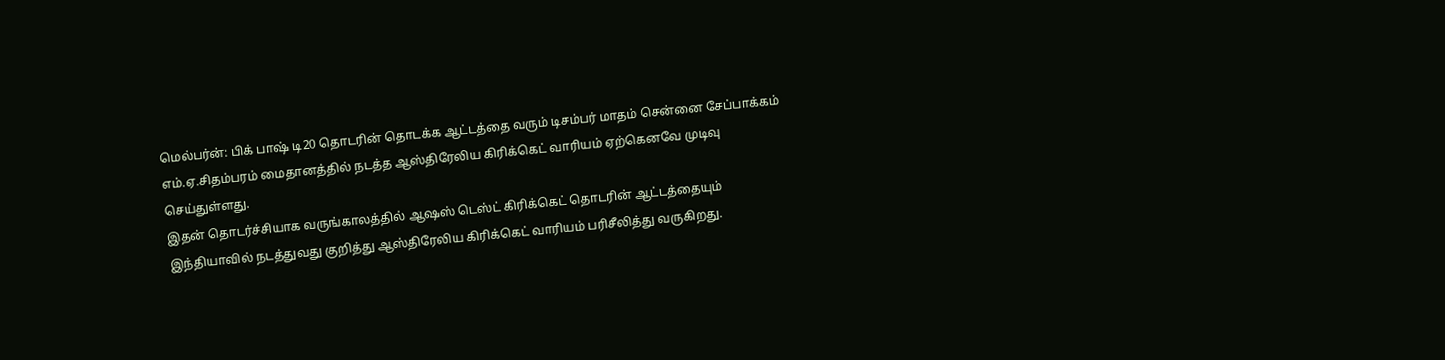மெல்பர்ன்: பிக் பாஷ் டி20 தொடரின் தொடக்க ஆட்டத்தை வரும் டிசம்பர் மாதம் சென்னை சேப்பாக்கம் எம்.ஏ.சிதம்பரம் மைதானத்தில் நடத்த ஆஸ்திரேலிய கிரிக்கெட் வாரியம் ஏற்கெனவே முடிவு செய்துள்ளது.
இதன் தொடர்ச்சியாக வருங்காலத்தில் ஆஷஸ் டெஸ்ட் கிரிக்கெட் தொடரின் ஆட்டத்தையும் இந்தியாவில் நடத்துவது குறித்து ஆஸ்திரேலிய கிரிக்கெட் வாரியம் பரிசீலித்து வருகிறது.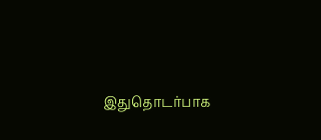இதுதொடர்பாக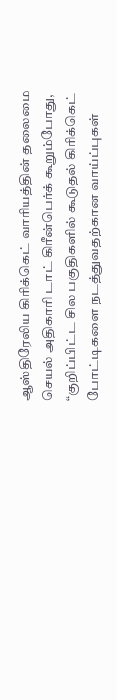ஆஸ்திரேலிய கிரிக்கெட் வாரியத்தின் தலைமை செயல் அதிகாரி டாட் கிரீன்பெர்க் கூறும்போது, “குறிப்பிட்ட சில பகுதிகளில் கூடுதல் கிரிக்கெட் போட்டிகளை நடத்துவதற்கான வாய்ப்புகள்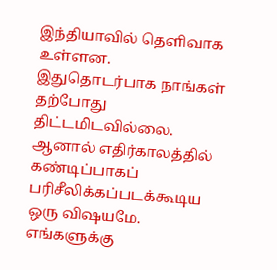இந்தியாவில் தெளிவாக உள்ளன.
இதுதொடர்பாக நாங்கள் தற்போது திட்டமிடவில்லை. ஆனால் எதிர்காலத்தில் கண்டிப்பாகப் பரிசீலிக்கப்படக்கூடிய ஒரு விஷயமே. எங்களுக்கு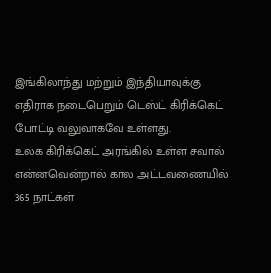இங்கிலாந்து மற்றும் இந்தியாவுக்கு எதிராக நடைபெறும் டெஸ்ட் கிரிக்கெட் போட்டி வலுவாகவே உள்ளது.
உலக கிரிக்கெட் அரங்கில் உள்ள சவால் என்னவென்றால் கால அட்டவணையில் 365 நாட்கள்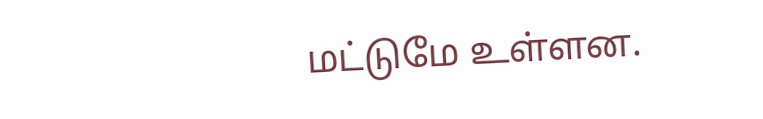மட்டுமே உள்ளன.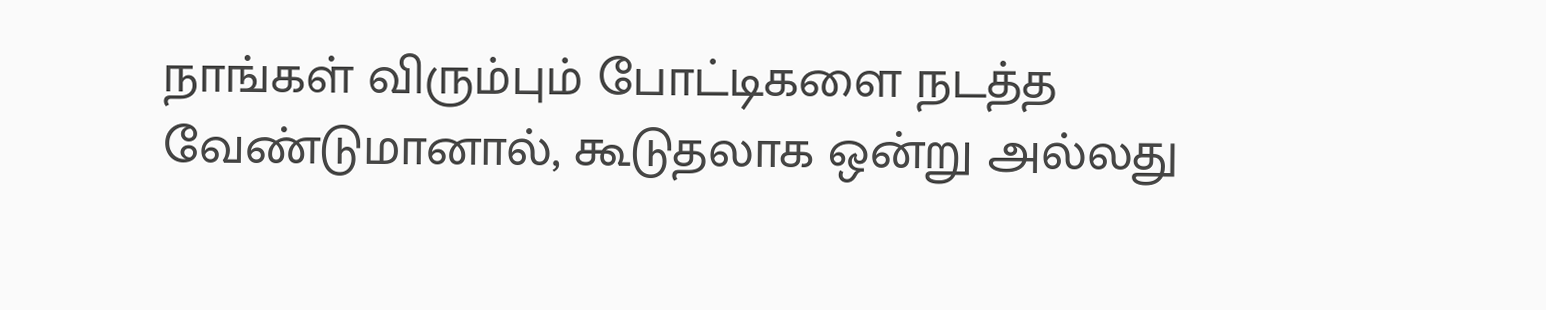நாங்கள் விரும்பும் போட்டிகளை நடத்த வேண்டுமானால், கூடுதலாக ஒன்று அல்லது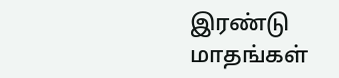இரண்டு மாதங்கள்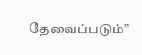தேவைப்படும்”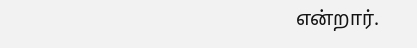என்றார்.